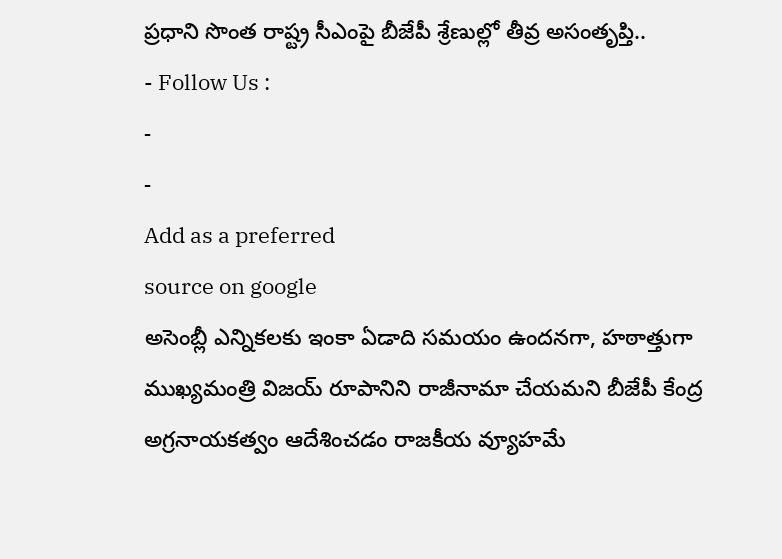ప్రధాని సొంత రాష్ట్ర సీఎంపై బీజేపీ శ్రేణుల్లో తీవ్ర అసంతృప్తి..
- Follow Us :
-
-
Add as a preferred
source on google
అసెంబ్లీ ఎన్నికలకు ఇంకా ఏడాది సమయం ఉందనగా, హఠాత్తుగా ముఖ్యమంత్రి విజయ్ రూపానిని రాజీనామా చేయమని బీజేపీ కేంద్ర అగ్రనాయకత్వం ఆదేశించడం రాజకీయ వ్యూహమే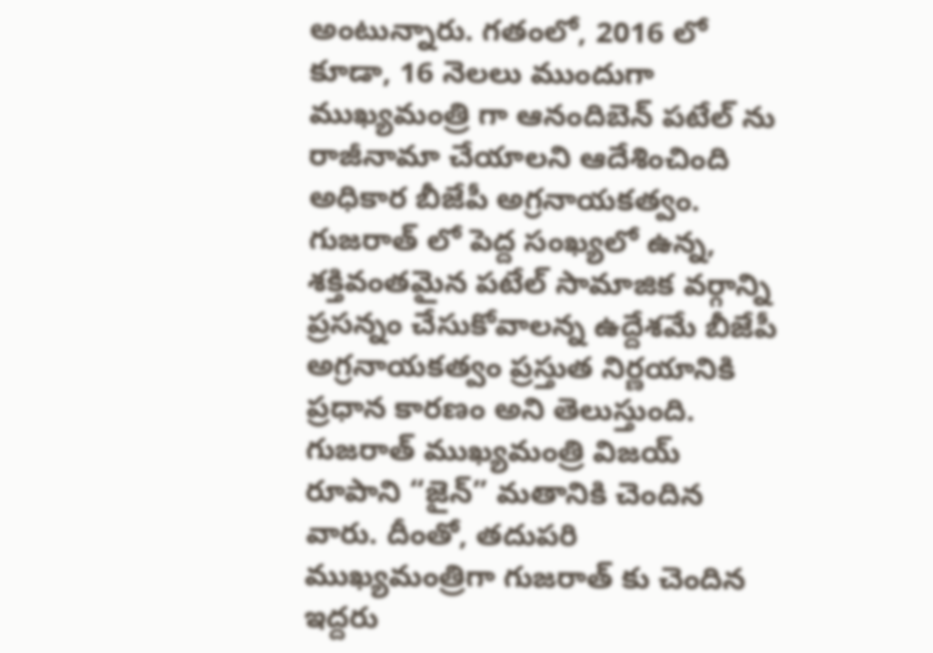అంటున్నారు. గతంలో, 2016 లో కూడా, 16 నెలలు ముందుగా ముఖ్యమంత్రి గా ఆనందిబెన్ పటేల్ ను రాజీనామా చేయాలని ఆదేశించింది అధికార బీజేపీ అగ్రనాయకత్వం. గుజరాత్ లో పెద్ద సంఖ్యలో ఉన్న, శక్తివంతమైన పటేల్ సామాజిక వర్గాన్ని ప్రసన్నం చేసుకోవాలన్న ఉద్దేశమే బీజేపీ అగ్రనాయకత్వం ప్రస్తుత నిర్ణయానికి ప్రధాన కారణం అని తెలుస్తుంది.
గుజరాత్ ముఖ్యమంత్రి విజయ్ రూపాని “జైన్” మతానికి చెందిన వారు. దీంతో, తదుపరి ముఖ్యమంత్రిగా గుజరాత్ కు చెందిన ఇద్దరు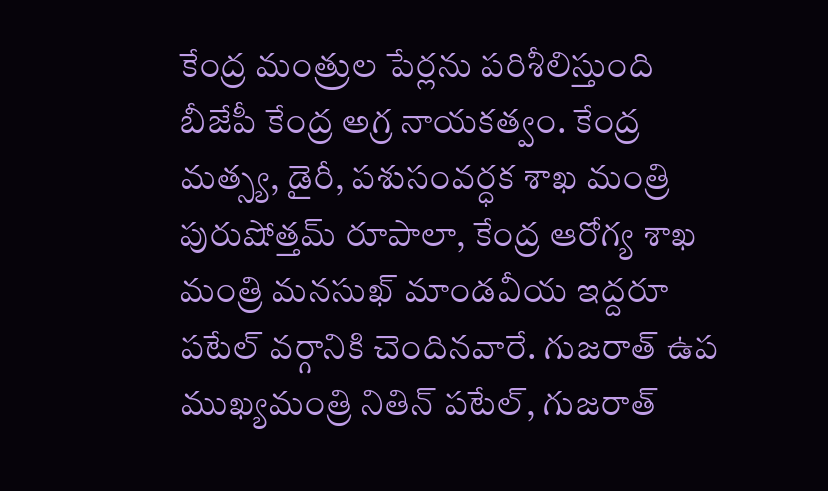కేంద్ర మంత్రుల పేర్లను పరిశీలిస్తుంది బీజేపీ కేంద్ర అగ్ర నాయకత్వం. కేంద్ర మత్స్య, డైరీ, పశుసంవర్ధక శాఖ మంత్రి పురుషోత్తమ్ రూపాలా, కేంద్ర ఆరోగ్య శాఖ మంత్రి మనసుఖ్ మాండవీయ ఇద్దరూ పటేల్ వర్గానికి చెందినవారే. గుజరాత్ ఉప ముఖ్యమంత్రి నితిన్ పటేల్, గుజరాత్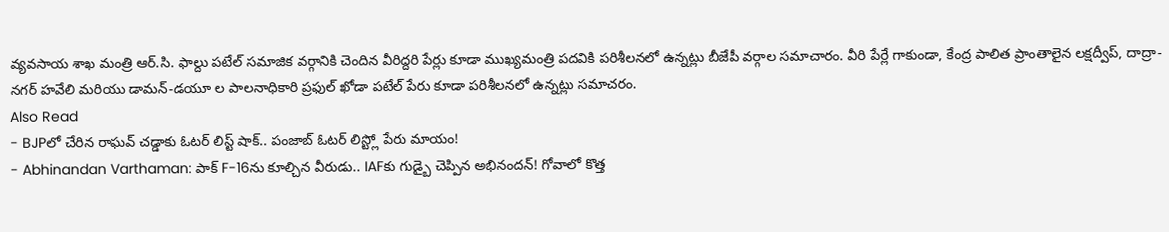వ్యవసాయ శాఖ మంత్రి ఆర్.సి. ఫాల్దు పటేల్ సమాజిక వర్గానికి చెందిన వీరిద్దరి పేర్లు కూడా ముఖ్యమంత్రి పదవికి పరిశీలనలో ఉన్నట్లు బీజేపీ వర్గాల సమాచారం. వీరి పేర్లే గాకుండా, కేంద్ర పాలిత ప్రాంతాలైన లక్షద్వీప్, దాద్రా-నగర్ హవేలి మరియు డామన్-డయూ ల పాలనాధికారి ప్రఫుల్ ఖోడా పటేల్ పేరు కూడా పరిశీలనలో ఉన్నట్లు సమాచరం.
Also Read
- BJPలో చేరిన రాఘవ్ చడ్డాకు ఓటర్ లిస్ట్ షాక్.. పంజాబ్ ఓటర్ లిస్ట్లో పేరు మాయం!
- Abhinandan Varthaman: పాక్ F-16ను కూల్చిన వీరుడు.. IAFకు గుడ్బై చెప్పిన అభినందన్! గోవాలో కొత్త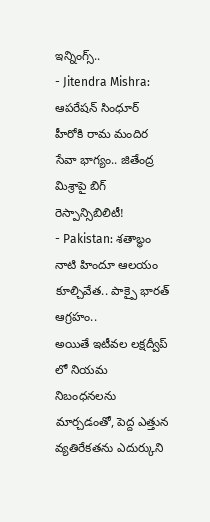ఇన్నింగ్స్..
- Jitendra Mishra: ఆపరేషన్ సింధూర్ హీరోకి రామ మందిర సేవా భాగ్యం.. జితేంద్ర మిశ్రాపై బిగ్ రెస్పాన్సిబిలిటీ!
- Pakistan: శతాబ్ధం నాటి హిందూ ఆలయం కూల్చివేత.. పాక్పై భారత్ ఆగ్రహం..
అయితే ఇటీవల లక్షద్వీప్ లో నియమ నిబంధనలను మార్చడంతో, పెద్ద ఎత్తున వ్యతిరేకతను ఎదుర్కుని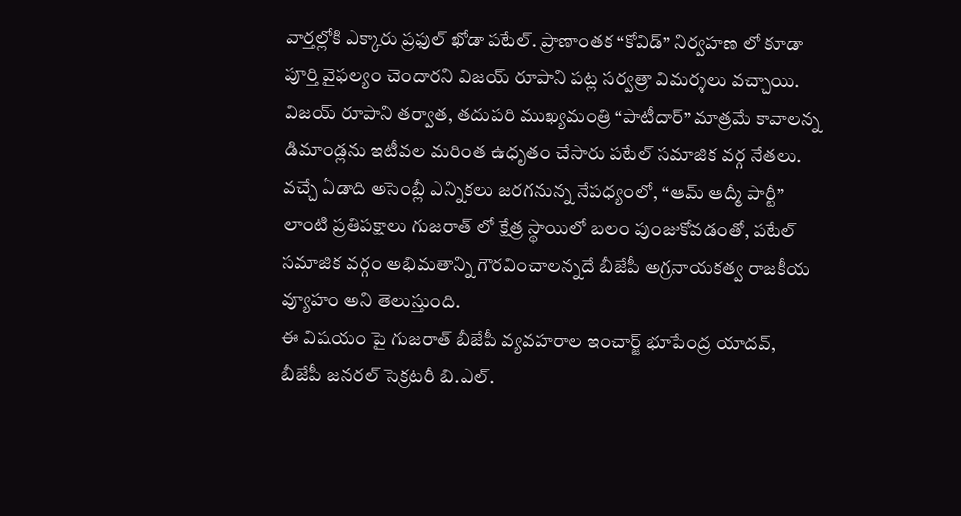వార్తల్లోకి ఎక్కారు ప్రఫుల్ ఖోడా పటేల్. ప్రాణాంతక “కోవిడ్” నిర్వహణ లో కూడా పూర్తి వైఫల్యం చెందారని విజయ్ రూపాని పట్ల సర్వత్రా విమర్శలు వచ్చాయి. విజయ్ రూపాని తర్వాత, తదుపరి ముఖ్యమంత్రి “పాటీదార్” మాత్రమే కావాలన్న డిమాండ్లను ఇటీవల మరింత ఉధృతం చేసారు పటేల్ సమాజిక వర్గ నేతలు. వచ్చే ఏడాది అసెంబ్లీ ఎన్నికలు జరగనున్న నేపధ్యంలో, “ఆమ్ ఆద్మీ పార్టీ” లాంటి ప్రతిపక్షాలు గుజరాత్ లో క్షేత్ర స్థాయిలో బలం పుంజుకోవడంతో, పటేల్ సమాజిక వర్గం అభిమతాన్ని గౌరవించాలన్నదే బీజేపీ అగ్రనాయకత్వ రాజకీయ వ్యూహం అని తెలుస్తుంది.
ఈ విషయం పై గుజరాత్ బీజేపీ వ్యవహరాల ఇంచార్జ్ భూపేంద్ర యాదవ్, బీజేపీ జనరల్ సెక్రటరీ బి.ఎల్.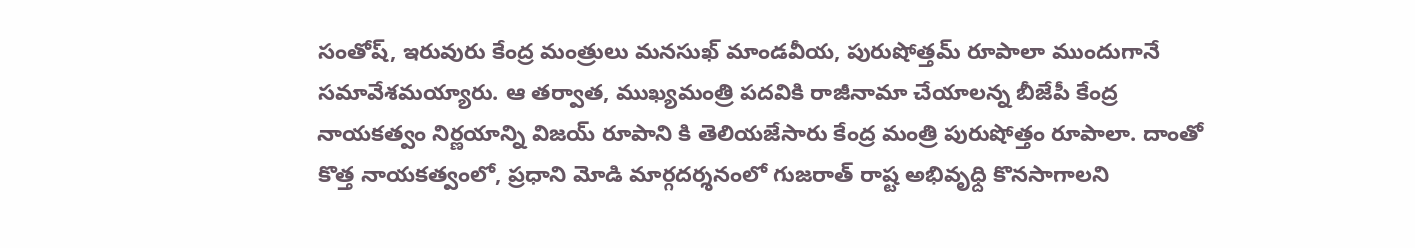సంతోష్, ఇరువురు కేంద్ర మంత్రులు మనసుఖ్ మాండవీయ, పురుషోత్తమ్ రూపాలా ముందుగానే సమావేశమయ్యారు. ఆ తర్వాత, ముఖ్యమంత్రి పదవికి రాజీనామా చేయాలన్న బీజేపీ కేంద్ర నాయకత్వం నిర్ణయాన్ని విజయ్ రూపాని కి తెలియజేసారు కేంద్ర మంత్రి పురుషోత్తం రూపాలా. దాంతో కొత్త నాయకత్వంలో, ప్రధాని మోడి మార్గదర్శనంలో గుజరాత్ రాష్ట అభివృధ్ది కొనసాగాలని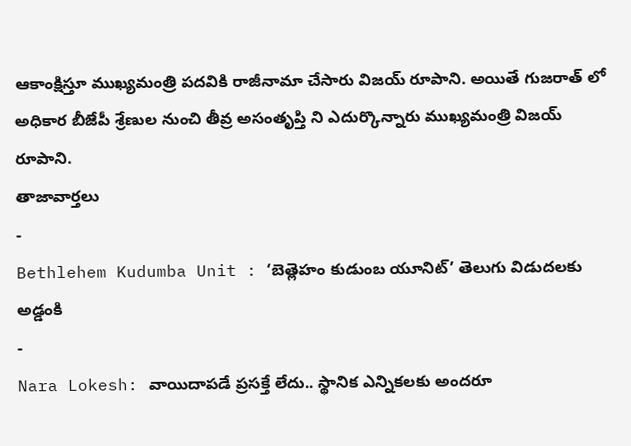ఆకాంక్షిస్తూ ముఖ్యమంత్రి పదవికి రాజీనామా చేసారు విజయ్ రూపాని. అయితే గుజరాత్ లో అధికార బీజేపీ శ్రేణుల నుంచి తీవ్ర అసంతృప్తి ని ఎదుర్కొన్నారు ముఖ్యమంత్రి విజయ్ రూపాని.
తాజావార్తలు
-
Bethlehem Kudumba Unit : ‘బెత్లెహం కుడుంబ యూనిట్’ తెలుగు విడుదలకు అడ్డంకి
-
Nara Lokesh: వాయిదాపడే ప్రసక్తే లేదు.. స్థానిక ఎన్నికలకు అందరూ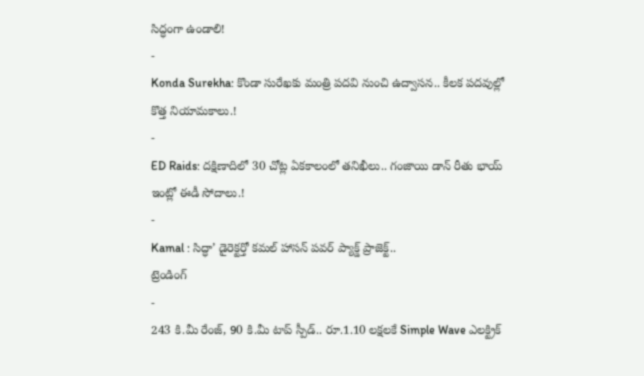సిద్ధంగా ఉండాలి!
-
Konda Surekha: కొండా సురేఖకు మంత్రి పదవి నుంచి ఉద్వాసన.. కీలక పదవుల్లో కొత్త నియామకాలు.!
-
ED Raids: దక్షిణాదిలో 30 చోట్ల ఏకకాలంలో తనిఖీలు.. గంజాయి డాన్ రీతు భాయ్ ఇంట్లో ఈడీ సోదాలు.!
-
Kamal : సిద్ధా’ డైరెక్టర్తో కమల్ హాసన్ పవర్ ప్యాక్డ్ ప్రాజెక్ట్..
ట్రెండింగ్
-
243 కి.మీ రేంజ్, 90 కి.మీ టాప్ స్పీడ్.. రూ.1.10 లక్షలకే Simple Wave ఎలక్ట్రిక్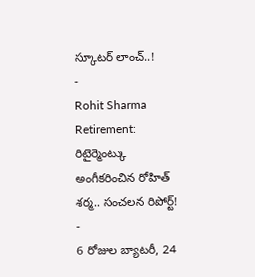స్కూటర్ లాంచ్..!
-
Rohit Sharma Retirement: రిటైర్మెంట్కు అంగీకరించిన రోహిత్ శర్మ.. సంచలన రిపోర్ట్!
-
6 రోజుల బ్యాటరీ, 24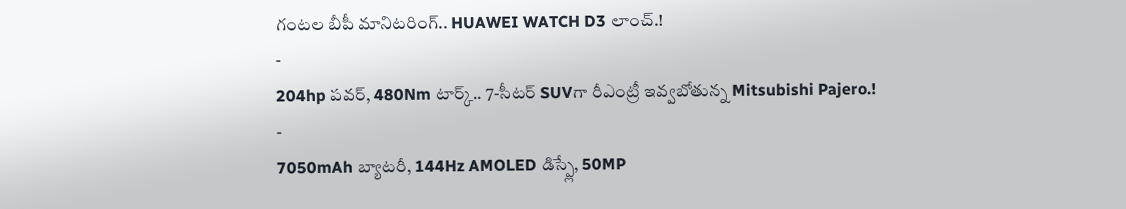గంటల బీపీ మానిటరింగ్.. HUAWEI WATCH D3 లాంచ్.!
-
204hp పవర్, 480Nm టార్క్.. 7-సీటర్ SUVగా రీఎంట్రీ ఇవ్వబోతున్న Mitsubishi Pajero.!
-
7050mAh బ్యాటరీ, 144Hz AMOLED డిస్ప్లే, 50MP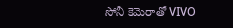సోనీ కెమెరాతో VIVO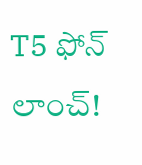T5 ఫోన్ లాంచ్!